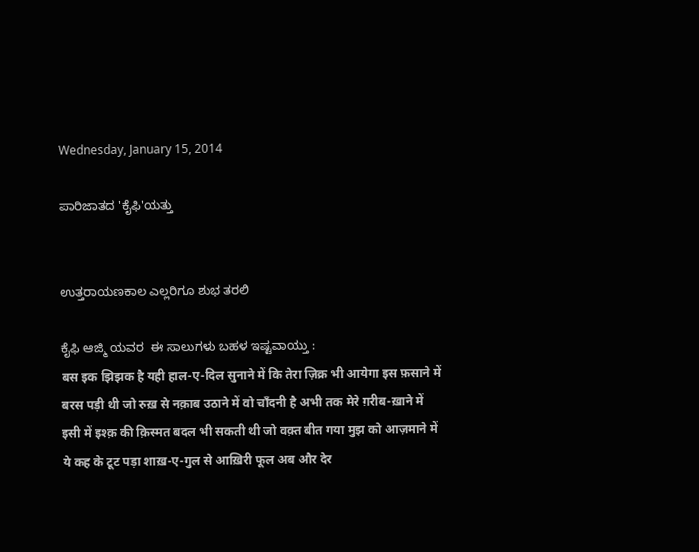Wednesday, January 15, 2014

ಪಾರಿಜಾತದ 'ಕೈಫಿ'ಯತ್ತು


ಉತ್ತರಾಯಣಕಾಲ ಎಲ್ಲರಿಗೂ ಶುಭ ತರಲಿ

ಕೈಫಿ ಆಜ್ಮಿ ಯವರ  ಈ ಸಾಲುಗಳು ಬಹಳ ಇಷ್ಟವಾಯ್ತು :
बस इक झिझक है यही हाल-ए-दिल सुनाने में कि तेरा ज़िक्र भी आयेगा इस फ़साने में
बरस पड़ी थी जो रुख़ से नक़ाब उठाने में वो चाँदनी है अभी तक मेरे ग़रीब-ख़ाने में
इसी में इश्क़ की क़िस्मत बदल भी सकती थी जो वक़्त बीत गया मुझ को आज़माने में
ये कह के टूट पड़ा शाख़-ए-गुल से आख़िरी फूल अब और देर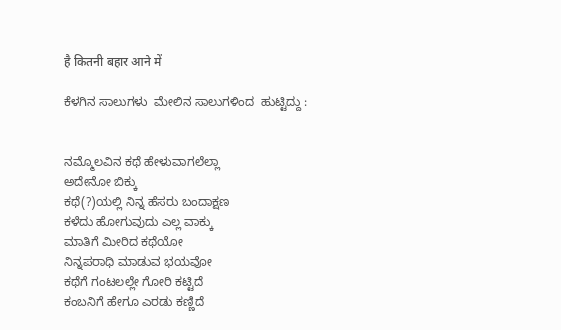है कितनी बहार आने में

ಕೆಳಗಿನ ಸಾಲುಗಳು  ಮೇಲಿನ ಸಾಲುಗಳಿಂದ  ಹುಟ್ಟಿದ್ದು :


ನಮ್ಮೊಲವಿನ ಕಥೆ ಹೇಳುವಾಗಲೆಲ್ಲಾ
ಅದೇನೋ ಬಿಕ್ಕು
ಕಥೆ(?)ಯಲ್ಲಿ ನಿನ್ನ ಹೆಸರು ಬಂದಾಕ್ಷಣ
ಕಳೆದು ಹೋಗುವುದು ಎಲ್ಲ ವಾಕ್ಕು
ಮಾತಿಗೆ ಮೀರಿದ ಕಥೆಯೋ
ನಿನ್ನಪರಾಧಿ ಮಾಡುವ ಭಯವೋ
ಕಥೆಗೆ ಗಂಟಲಲ್ಲೇ ಗೋರಿ ಕಟ್ಟಿದೆ
ಕಂಬನಿಗೆ ಹೇಗೂ ಎರಡು ಕಣ್ಣಿದೆ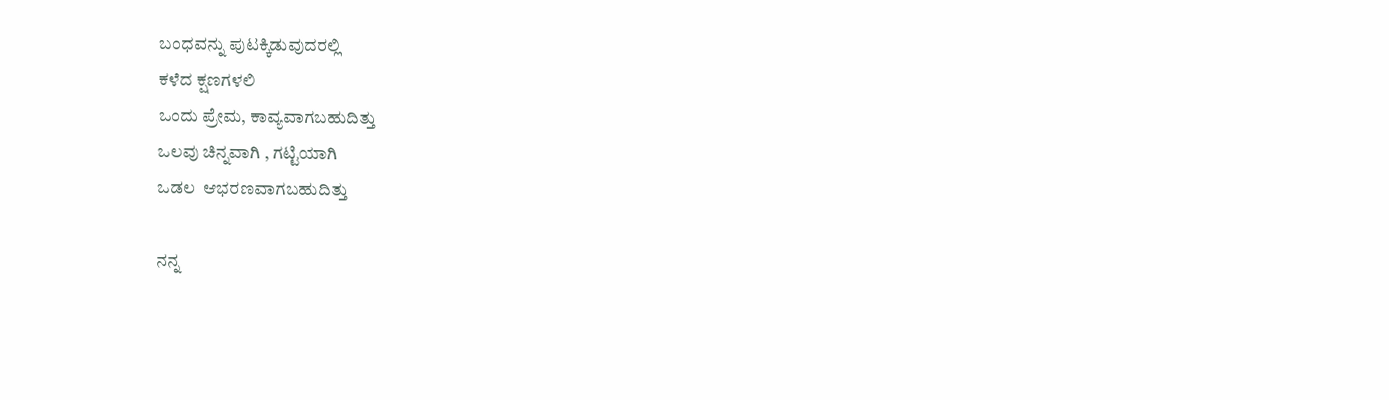ಬಂಧವನ್ನು ಪುಟಕ್ಕಿಡುವುದರಲ್ಲಿ
ಕಳೆದ ಕ್ಷಣಗಳಲಿ
ಒಂದು ಪ್ರೇಮ, ಕಾವ್ಯವಾಗಬಹುದಿತ್ತು
ಒಲವು ಚಿನ್ನವಾಗಿ , ಗಟ್ಟಿಯಾಗಿ
ಒಡಲ  ಆಭರಣವಾಗಬಹುದಿತ್ತು

ನನ್ನ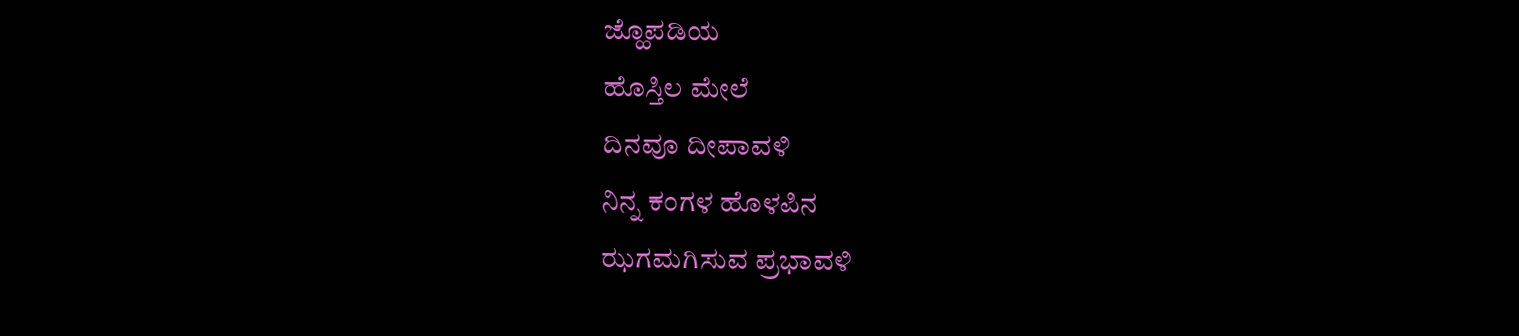ಜ್ಹೊಪಡಿಯ
ಹೊಸ್ತಿಲ ಮೇಲೆ
ದಿನವೂ ದೀಪಾವಳಿ
ನಿನ್ನ ಕಂಗಳ ಹೊಳಪಿನ
ಝಗಮಗಿಸುವ ಪ್ರಭಾವಳಿ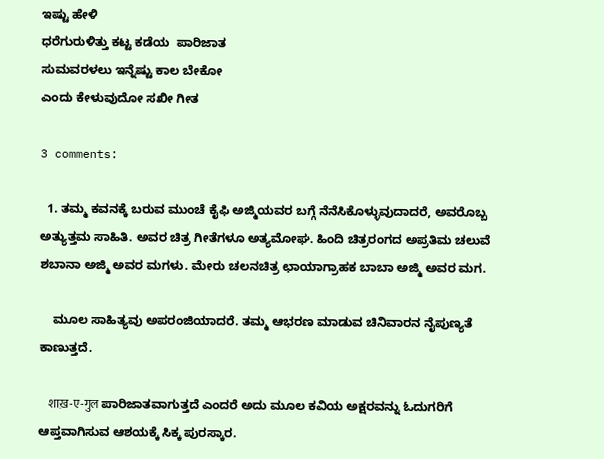ಇಷ್ಟು ಹೇಳಿ
ಧರೆಗುರುಳಿತ್ತು ಕಟ್ಟ ಕಡೆಯ  ಪಾರಿಜಾತ
ಸುಮವರಳಲು ಇನ್ನೆಷ್ಟು ಕಾಲ ಬೇಕೋ
ಎಂದು ಕೇಳುವುದೋ ಸಖೀ ಗೀತ

3 comments:

  1. ತಮ್ಮ ಕವನಕ್ಕೆ ಬರುವ ಮುಂಚೆ ಕೈಫಿ ಅಜ್ಮಿಯವರ ಬಗ್ಗೆ ನೆನೆಸಿಕೊಳ್ಳುವುದಾದರೆ, ಅವರೊಬ್ಬ ಅತ್ಯುತ್ತಮ ಸಾಹಿತಿ. ಅವರ ಚಿತ್ರ ಗೀತೆಗಳೂ ಅತ್ಯಮೋಘ. ಹಿಂದಿ ಚಿತ್ರರಂಗದ ಅಪ್ರತಿಮ ಚಲುವೆ ಶಬಾನಾ ಅಜ್ಮಿ ಅವರ ಮಗಳು. ಮೇರು ಚಲನಚಿತ್ರ ಛಾಯಾಗ್ರಾಹಕ ಬಾಬಾ ಅಜ್ಮಿ ಅವರ ಮಗ.

    ಮೂಲ ಸಾಹಿತ್ಯವು ಅಪರಂಜಿಯಾದರೆ. ತಮ್ಮ ಆಭರಣ ಮಾಡುವ ಚಿನಿವಾರನ ನೈಪುಣ್ಯತೆ ಕಾಣುತ್ತದೆ.

    शाख़-ए-गुल ಪಾರಿಜಾತವಾಗುತ್ತದೆ ಎಂದರೆ ಅದು ಮೂಲ ಕವಿಯ ಅಕ್ಷರವನ್ನು ಓದುಗರಿಗೆ ಆಪ್ತವಾಗಿಸುವ ಆಶಯಕ್ಕೆ ಸಿಕ್ಕ ಪುರಸ್ಕಾರ.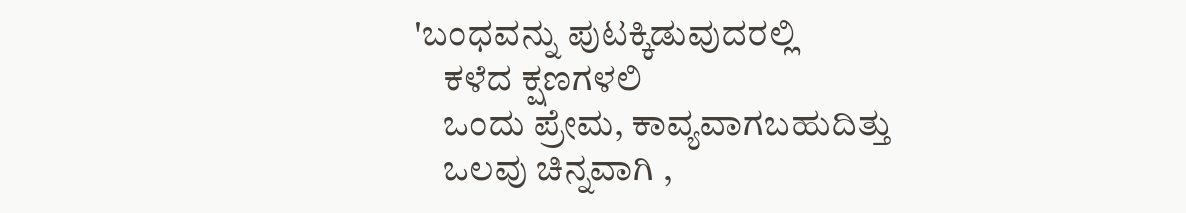'ಬಂಧವನ್ನು ಪುಟಕ್ಕಿಡುವುದರಲ್ಲಿ
    ಕಳೆದ ಕ್ಷಣಗಳಲಿ
    ಒಂದು ಪ್ರೇಮ, ಕಾವ್ಯವಾಗಬಹುದಿತ್ತು
    ಒಲವು ಚಿನ್ನವಾಗಿ ,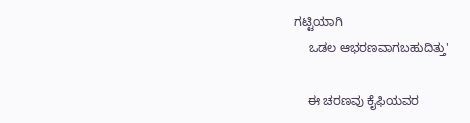ಗಟ್ಟಿಯಾಗಿ
    ಒಡಲ ಆಭರಣವಾಗಬಹುದಿತ್ತು'

    ಈ ಚರಣವು ಕೈಫಿಯವರ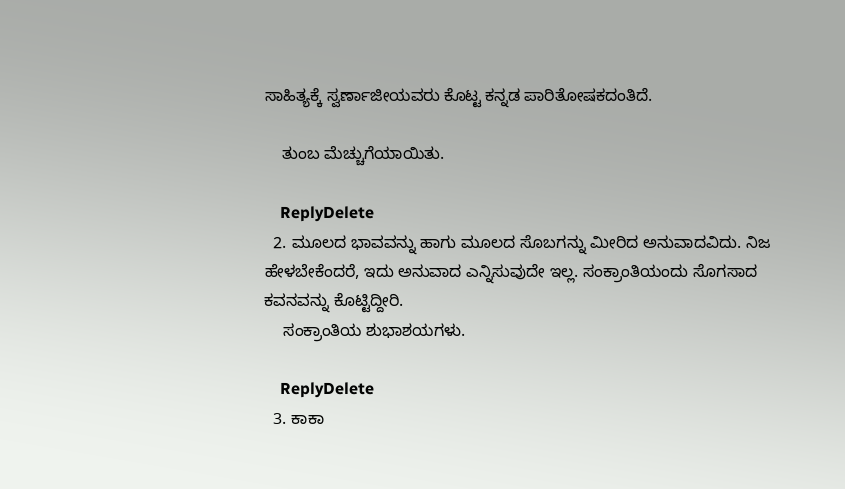ಸಾಹಿತ್ಯಕ್ಕೆ ಸ್ವರ್ಣಾಜೀಯವರು ಕೊಟ್ಟ ಕನ್ನಡ ಪಾರಿತೋಷಕದಂತಿದೆ.

    ತುಂಬ ಮೆಚ್ಚುಗೆಯಾಯಿತು.

    ReplyDelete
  2. ಮೂಲದ ಭಾವವನ್ನು ಹಾಗು ಮೂಲದ ಸೊಬಗನ್ನು ಮೀರಿದ ಅನುವಾದವಿದು. ನಿಜ ಹೇಳಬೇಕೆಂದರೆ, ಇದು ಅನುವಾದ ಎನ್ನಿಸುವುದೇ ಇಲ್ಲ. ಸಂಕ್ರಾಂತಿಯಂದು ಸೊಗಸಾದ ಕವನವನ್ನು ಕೊಟ್ಟಿದ್ದೀರಿ.
    ಸಂಕ್ರಾಂತಿಯ ಶುಭಾಶಯಗಳು.

    ReplyDelete
  3. ಕಾಕಾ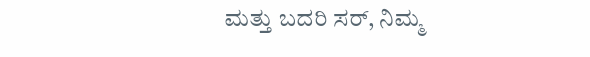ಮತ್ತು ಬದರಿ ಸರ್, ನಿಮ್ಮ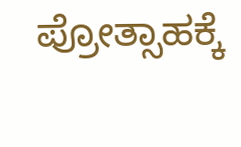ಪ್ರೋತ್ಸಾಹಕ್ಕೆ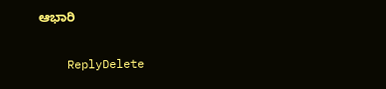ಆಭಾರಿ

    ReplyDelete